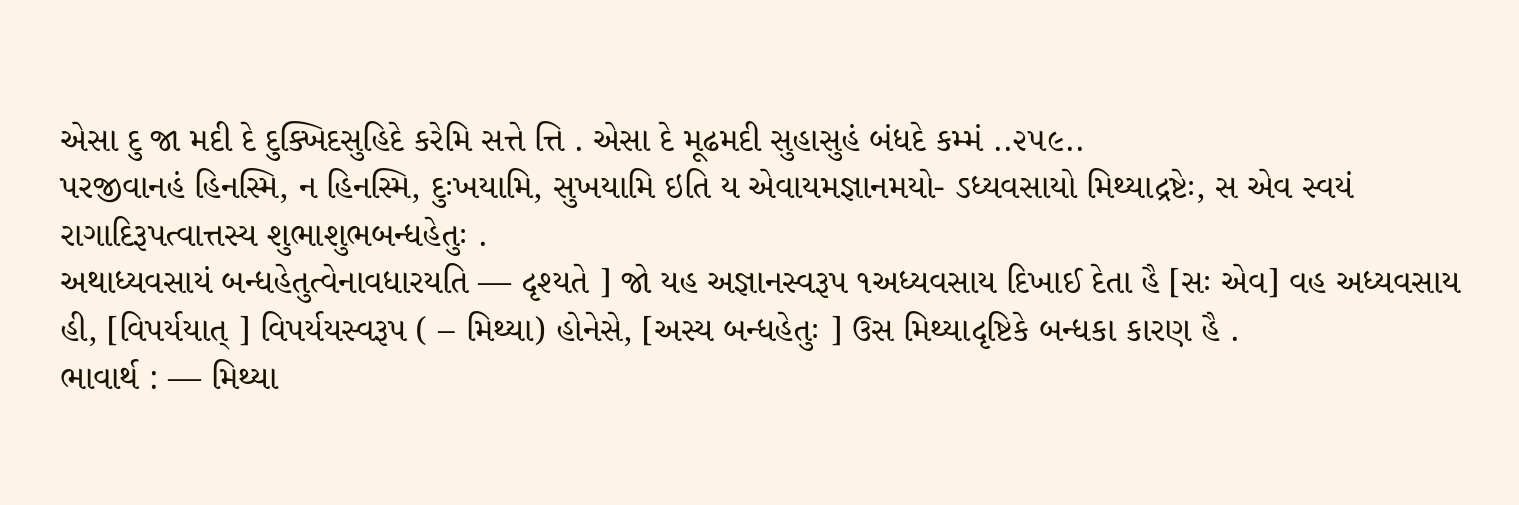એસા દુ જા મદી દે દુક્ખિદસુહિદે કરેમિ સત્તે ત્તિ . એસા દે મૂઢમદી સુહાસુહં બંધદે કમ્મં ..૨૫૯..
પરજીવાનહં હિનસ્મિ, ન હિનસ્મિ, દુઃખયામિ, સુખયામિ ઇતિ ય એવાયમજ્ઞાનમયો- ઽધ્યવસાયો મિથ્યાદ્રષ્ટેઃ, સ એવ સ્વયં રાગાદિરૂપત્વાત્તસ્ય શુભાશુભબન્ધહેતુઃ .
અથાધ્યવસાયં બન્ધહેતુત્વેનાવધારયતિ — દૃશ્યતે ] જો યહ અજ્ઞાનસ્વરૂપ ૧અધ્યવસાય દિખાઈ દેતા હૈ [સઃ એવ] વહ અધ્યવસાય હી, [વિપર્યયાત્ ] વિપર્યયસ્વરૂપ ( – મિથ્યા) હોનેસે, [અસ્ય બન્ધહેતુઃ ] ઉસ મિથ્યાદૃષ્ટિકે બન્ધકા કારણ હૈ .
ભાવાર્થ : — મિથ્યા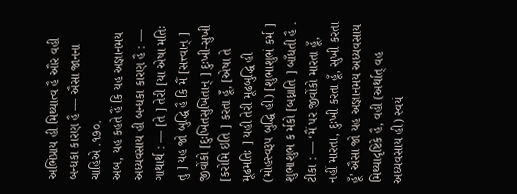અભિપ્રાય હી મિથ્યાત્વ હૈ ઔર વહી બન્ધકા કારણ હૈ — ઐસા જાનના ચાહિએ .૧૭૦.
અબ, યહ કહતે હૈં કિ યહ અજ્ઞાનમય અધ્યવસાય હી બન્ધકા કારણ હૈ : —
ગાથાર્થ : — [તે ] તેરી [યા એષા મતિઃ તુ ] યહ જો બુદ્ધિ હૈ કિ મૈં [સત્ત્વાન્ ] જીવોંકો [દુઃખિતસુખિતાન્ ] દુઃખી-સુખી [કરોમિ ઇતિ ] કરતા હૂઁં, [એષા તે મૂઢમતિઃ ] યહી તેરી મૂઢબુદ્ધિ હી (મોહસ્વરૂપ બુદ્ધિ હી) [શુભાશુભં કર્મ ] શુભાશુભ ક ર્મકો [બધ્નાતિ ] બાઁધતી હૈ .
ટીકા : — ‘મૈં પર જીવોંકો મારતા હૂઁ, નહીં મારતા, દુઃખી કરતા હૂઁ, સુખી કરતા હૂઁ’ ઐસા જો યહ અજ્ઞાનમય અધ્યવસાય મિથ્યાદૃષ્ટિકે હૈ, વહી (અર્થાત્ વહ અધ્યવસાય હી) સ્વયં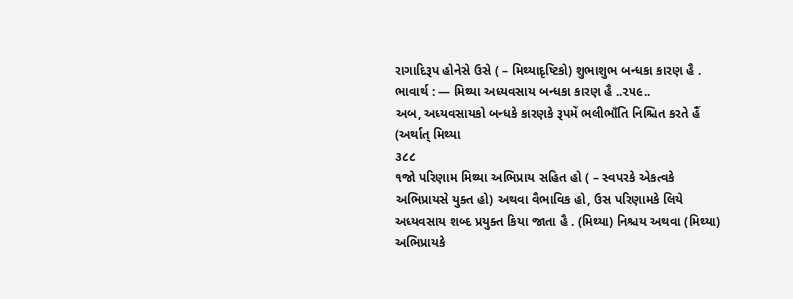રાગાદિરૂપ હોનેસે ઉસે ( – મિથ્યાદૃષ્ટિકો) શુભાશુભ બન્ધકા કારણ હૈ .
ભાવાર્થ : — મિથ્યા અધ્યવસાય બન્ધકા કારણ હૈ ..૨૫૯..
અબ, અધ્યવસાયકો બન્ધકે કારણકે રૂપમેં ભલીભાઁતિ નિશ્ચિત કરતે હૈં (અર્થાત્ મિથ્યા
૩૮૮
૧જો પરિણામ મિથ્યા અભિપ્રાય સહિત હો ( – સ્વપરકે એકત્વકે અભિપ્રાયસે યુક્ત હો) અથવા વૈભાવિક હો, ઉસ પરિણામકે લિયે અધ્યવસાય શબ્દ પ્રયુક્ત કિયા જાતા હૈ . (મિથ્યા) નિશ્ચય અથવા (મિથ્યા) અભિપ્રાયકે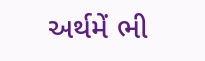અર્થમેં ભી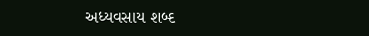અધ્યવસાય શબ્દ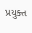પ્રયુક્ત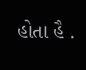હોતા હૈ .